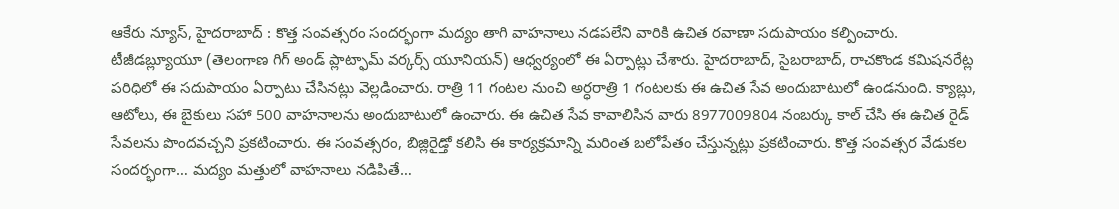ఆకేరు న్యూస్, హైదరాబాద్ : కొత్త సంవత్సరం సందర్భంగా మద్యం తాగి వాహనాలు నడపలేని వారికి ఉచిత రవాణా సదుపాయం కల్పించారు. టీజీడబ్ల్యూయూ (తెలంగాణ గిగ్ అండ్ ప్లాట్ఫామ్ వర్కర్స్ యూనియన్) ఆధ్వర్యంలో ఈ ఏర్పాట్లు చేశారు. హైదరాబాద్, సైబరాబాద్, రాచకొండ కమిషనరేట్ల పరిధిలో ఈ సదుపాయం ఏర్పాటు చేసినట్లు వెల్లడించారు. రాత్రి 11 గంటల నుంచి అర్ధరాత్రి 1 గంటలకు ఈ ఉచిత సేవ అందుబాటులో ఉండనుంది. క్యాబ్లు, ఆటోలు, ఈ బైకులు సహా 500 వాహనాలను అందుబాటులో ఉంచారు. ఈ ఉచిత సేవ కావాలిసిన వారు 8977009804 నంబర్కు కాల్ చేసి ఈ ఉచిత రైడ్ సేవలను పొందవచ్చని ప్రకటించారు. ఈ సంవత్సరం, బిజ్లిరైడ్తో కలిసి ఈ కార్యక్రమాన్ని మరింత బలోపేతం చేస్తున్నట్లు ప్రకటించారు. కొత్త సంవత్సర వేడుకల సందర్భంగా… మద్యం మత్తులో వాహనాలు నడిపితే…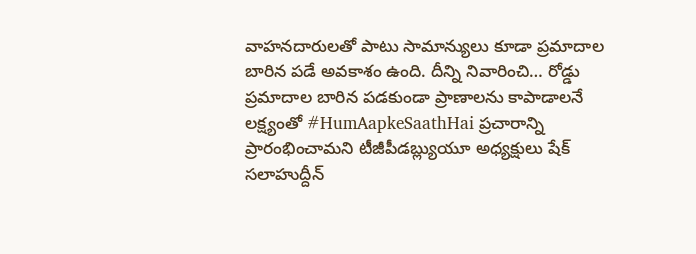వాహనదారులతో పాటు సామాన్యులు కూడా ప్రమాదాల బారిన పడే అవకాశం ఉంది. దీన్ని నివారించి… రోడ్డు ప్రమాదాల బారిన పడకుండా ప్రాణాలను కాపాడాలనే లక్ష్యంతో #HumAapkeSaathHai ప్రచారాన్ని ప్రారంభించామని టీజీపీడబ్ల్యుయూ అధ్యక్షులు షేక్ సలాహుద్దీన్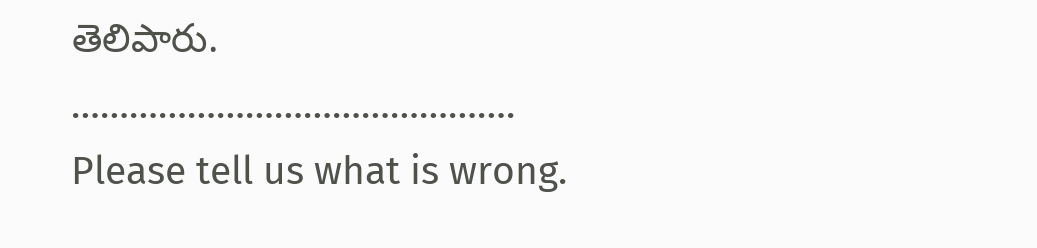తెలిపారు.
……………………………………….
Please tell us what is wrong.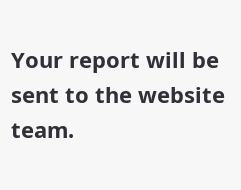Your report will be sent to the website team.